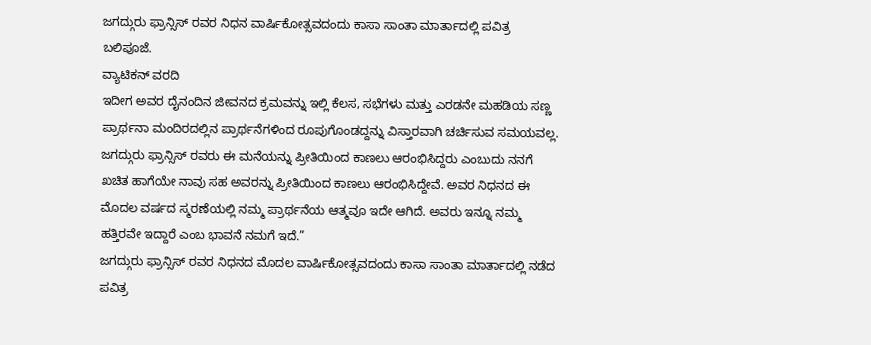ಜಗದ್ಗುರು ಫ್ರಾನ್ಸಿಸ್ ರವರ ನಿಧನ ವಾರ್ಷಿಕೋತ್ಸವದಂದು ಕಾಸಾ ಸಾಂತಾ ಮಾರ್ತಾದಲ್ಲಿ ಪವಿತ್ರ ಬಲಿಪೂಜೆ.
ವ್ಯಾಟಿಕನ್ ವರದಿ
ಇದೀಗ ಅವರ ದೈನಂದಿನ ಜೀವನದ ಕ್ರಮವನ್ನು ಇಲ್ಲಿ ಕೆಲಸ, ಸಭೆಗಳು ಮತ್ತು ಎರಡನೇ ಮಹಡಿಯ ಸಣ್ಣ ಪ್ರಾರ್ಥನಾ ಮಂದಿರದಲ್ಲಿನ ಪ್ರಾರ್ಥನೆಗಳಿಂದ ರೂಪುಗೊಂಡದ್ದನ್ನು ವಿಸ್ತಾರವಾಗಿ ಚರ್ಚಿಸುವ ಸಮಯವಲ್ಲ. ಜಗದ್ಗುರು ಫ್ರಾನ್ಸಿಸ್ ರವರು ಈ ಮನೆಯನ್ನು ಪ್ರೀತಿಯಿಂದ ಕಾಣಲು ಆರಂಭಿಸಿದ್ದರು ಎಂಬುದು ನನಗೆ ಖಚಿತ ಹಾಗೆಯೇ ನಾವು ಸಹ ಅವರನ್ನು ಪ್ರೀತಿಯಿಂದ ಕಾಣಲು ಆರಂಭಿಸಿದ್ದೇವೆ. ಅವರ ನಿಧನದ ಈ ಮೊದಲ ವರ್ಷದ ಸ್ಮರಣೆಯಲ್ಲಿ ನಮ್ಮ ಪ್ರಾರ್ಥನೆಯ ಆತ್ಮವೂ ಇದೇ ಆಗಿದೆ. ಅವರು ಇನ್ನೂ ನಮ್ಮ ಹತ್ತಿರವೇ ಇದ್ದಾರೆ ಎಂಬ ಭಾವನೆ ನಮಗೆ ಇದೆ.”
ಜಗದ್ಗುರು ಫ್ರಾನ್ಸಿಸ್ ರವರ ನಿಧನದ ಮೊದಲ ವಾರ್ಷಿಕೋತ್ಸವದಂದು ಕಾಸಾ ಸಾಂತಾ ಮಾರ್ತಾದಲ್ಲಿ ನಡೆದ ಪವಿತ್ರ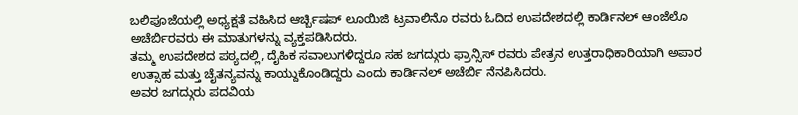ಬಲಿಪೂಜೆಯಲ್ಲಿ ಅಧ್ಯಕ್ಷತೆ ವಹಿಸಿದ ಆರ್ಚ್ಬಿಷಪ್ ಲೂಯಿಜಿ ಟ್ರವಾಲಿನೊ ರವರು ಓದಿದ ಉಪದೇಶದಲ್ಲಿ ಕಾರ್ಡಿನಲ್ ಆಂಜೆಲೊ ಅಚೆರ್ಬಿರವರು ಈ ಮಾತುಗಳನ್ನು ವ್ಯಕ್ತಪಡಿಸಿದರು.
ತಮ್ಮ ಉಪದೇಶದ ಪಠ್ಯದಲ್ಲಿ, ದೈಹಿಕ ಸವಾಲುಗಳಿದ್ದರೂ ಸಹ ಜಗದ್ಗುರು ಫ್ರಾನ್ಸಿಸ್ ರವರು ಪೇತ್ರನ ಉತ್ತರಾಧಿಕಾರಿಯಾಗಿ ಅಪಾರ ಉತ್ಸಾಹ ಮತ್ತು ಚೈತನ್ಯವನ್ನು ಕಾಯ್ದುಕೊಂಡಿದ್ದರು ಎಂದು ಕಾರ್ಡಿನಲ್ ಅಚೆರ್ಬಿ ನೆನಪಿಸಿದರು.
ಅವರ ಜಗದ್ಗುರು ಪದವಿಯ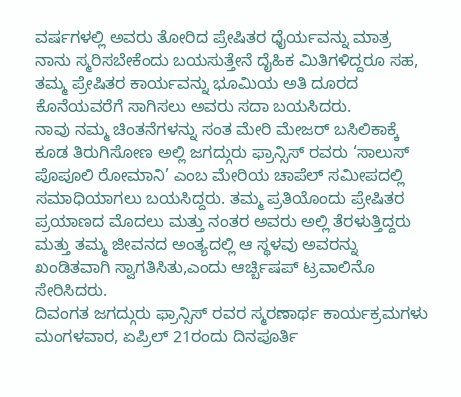ವರ್ಷಗಳಲ್ಲಿ ಅವರು ತೋರಿದ ಪ್ರೇಷಿತರ ಧೈರ್ಯವನ್ನು ಮಾತ್ರ ನಾನು ಸ್ಮರಿಸಬೇಕೆಂದು ಬಯಸುತ್ತೇನೆ ದೈಹಿಕ ಮಿತಿಗಳಿದ್ದರೂ ಸಹ, ತಮ್ಮ ಪ್ರೇಷಿತರ ಕಾರ್ಯವನ್ನು ಭೂಮಿಯ ಅತಿ ದೂರದ ಕೊನೆಯವರೆಗೆ ಸಾಗಿಸಲು ಅವರು ಸದಾ ಬಯಸಿದರು.
ನಾವು ನಮ್ಮ ಚಿಂತನೆಗಳನ್ನು ಸಂತ ಮೇರಿ ಮೇಜರ್ ಬಸಿಲಿಕಾಕ್ಕೆ ಕೂಡ ತಿರುಗಿಸೋಣ ಅಲ್ಲಿ ಜಗದ್ಗುರು ಫ್ರಾನ್ಸಿಸ್ ರವರು ‘ಸಾಲುಸ್ ಪೊಪೂಲಿ ರೋಮಾನಿ’ ಎಂಬ ಮೇರಿಯ ಚಾಪೆಲ್ ಸಮೀಪದಲ್ಲಿ ಸಮಾಧಿಯಾಗಲು ಬಯಸಿದ್ದರು. ತಮ್ಮ ಪ್ರತಿಯೊಂದು ಪ್ರೇಷಿತರ ಪ್ರಯಾಣದ ಮೊದಲು ಮತ್ತು ನಂತರ ಅವರು ಅಲ್ಲಿ ತೆರಳುತ್ತಿದ್ದರು ಮತ್ತು ತಮ್ಮ ಜೀವನದ ಅಂತ್ಯದಲ್ಲಿ ಆ ಸ್ಥಳವು ಅವರನ್ನು ಖಂಡಿತವಾಗಿ ಸ್ವಾಗತಿಸಿತು,ಎಂದು ಆರ್ಚ್ಬಿಷಪ್ ಟ್ರವಾಲಿನೊ ಸೇರಿಸಿದರು.
ದಿವಂಗತ ಜಗದ್ಗುರು ಫ್ರಾನ್ಸಿಸ್ ರವರ ಸ್ಮರಣಾರ್ಥ ಕಾರ್ಯಕ್ರಮಗಳು ಮಂಗಳವಾರ, ಏಪ್ರಿಲ್ 21ರಂದು ದಿನಪೂರ್ತಿ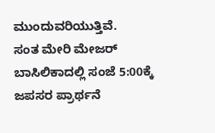ಮುಂದುವರಿಯುತ್ತಿವೆ.
ಸಂತ ಮೇರಿ ಮೇಜರ್ ಬಾಸಿಲಿಕಾದಲ್ಲಿ ಸಂಜೆ 5:00ಕ್ಕೆ ಜಪಸರ ಪ್ರಾರ್ಥನೆ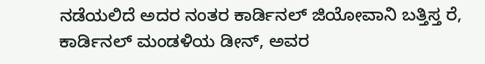ನಡೆಯಲಿದೆ ಅದರ ನಂತರ ಕಾರ್ಡಿನಲ್ ಜಿಯೋವಾನಿ ಬತ್ತಿಸ್ತ ರೆ, ಕಾರ್ಡಿನಲ್ ಮಂಡಳಿಯ ಡೀನ್, ಅವರ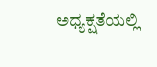ಅಧ್ಯಕ್ಷತೆಯಲ್ಲಿ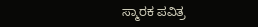ಸ್ಮಾರಕ ಪವಿತ್ರ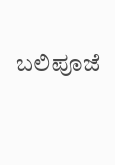ಬಲಿಪೂಜೆ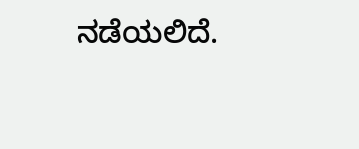ನಡೆಯಲಿದೆ.